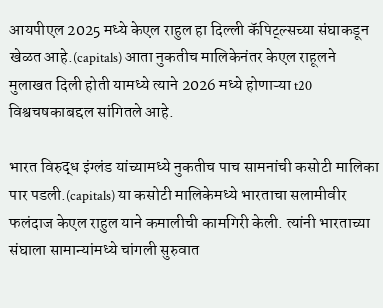आयपीएल 2025 मध्ये केएल राहुल हा दिल्ली कॅपिट्ल्सच्या संघाकडून खेळत आहे.(capitals) आता नुकतीच मालिकेनंतर केएल राहूलने मुलाखत दिली होती यामध्ये त्याने 2026 मध्ये होणाऱ्या t20 विश्वचषकाबद्दल सांगितले आहे.

भारत विरुद्ध इंग्लंड यांच्यामध्ये नुकतीच पाच सामनांची कसोटी मालिका पार पडली.(capitals) या कसोटी मालिकेमध्ये भारताचा सलामीवीर फलंदाज केएल राहुल याने कमालीची कामगिरी केली. त्यांनी भारताच्या संघाला सामान्यांमध्ये चांगली सुरुवात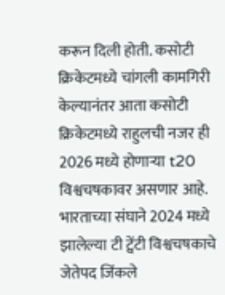करून दिली होती. कसोटी क्रिकेटमध्ये चांगली कामगिरी केल्यानंतर आता कसोटी क्रिकेटमध्ये राहुलची नजर ही 2026 मध्ये होणाऱ्या t20 विश्वचषकावर असणार आहे. भारताच्या संघाने 2024 मध्ये झालेल्या टी ट्वेंटी विश्वचषकाचे जेतेपद जिंकले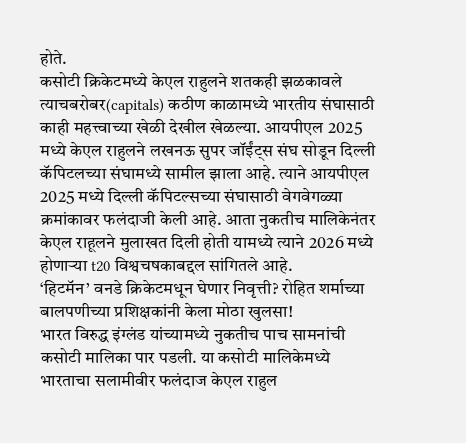होते.
कसोटी क्रिकेटमध्ये केएल राहुलने शतकही झळकावले त्याचबरोबर(capitals) कठीण काळामध्ये भारतीय संघासाठी काही महत्त्वाच्या खेळी देखील खेळल्या. आयपीएल 2025 मध्ये केएल राहुलने लखनऊ सुपर जॉईंट्स संघ सोडून दिल्ली कॅपिटलच्या संघामध्ये सामील झाला आहे. त्याने आयपीएल 2025 मध्ये दिल्ली कॅपिटल्सच्या संघासाठी वेगवेगळ्या क्रमांकावर फलंदाजी केली आहे. आता नुकतीच मालिकेनंतर केएल राहूलने मुलाखत दिली होती यामध्ये त्याने 2026 मध्ये होणाऱ्या t20 विश्वचषकाबद्दल सांगितले आहे.
‘हिटमॅन’ वनडे क्रिकेटमधून घेणार निवृत्ती? रोहित शर्माच्या बालपणीच्या प्रशिक्षकांनी केला मोठा खुलसा!
भारत विरुद्ध इंग्लंड यांच्यामध्ये नुकतीच पाच सामनांची कसोटी मालिका पार पडली. या कसोटी मालिकेमध्ये भारताचा सलामीवीर फलंदाज केएल राहुल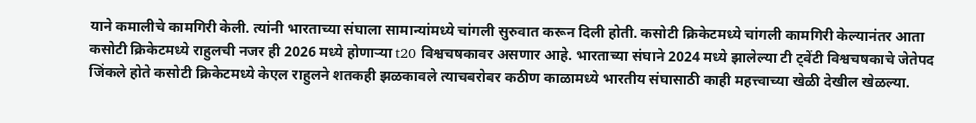याने कमालीचे कामगिरी केली. त्यांनी भारताच्या संघाला सामान्यांमध्ये चांगली सुरुवात करून दिली होती. कसोटी क्रिकेटमध्ये चांगली कामगिरी केल्यानंतर आता कसोटी क्रिकेटमध्ये राहुलची नजर ही 2026 मध्ये होणाऱ्या t20 विश्वचषकावर असणार आहे. भारताच्या संघाने 2024 मध्ये झालेल्या टी ट्वेंटी विश्वचषकाचे जेतेपद जिंकले होते कसोटी क्रिकेटमध्ये केएल राहुलने शतकही झळकावले त्याचबरोबर कठीण काळामध्ये भारतीय संघासाठी काही महत्त्वाच्या खेळी देखील खेळल्या.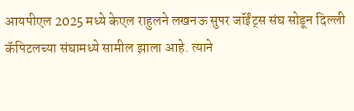आयपीएल 2025 मध्ये केएल राहुलने लखनऊ सुपर जॉईंट्स संघ सोडून दिल्ली कॅपिटलच्या संघामध्ये सामील झाला आहे. त्याने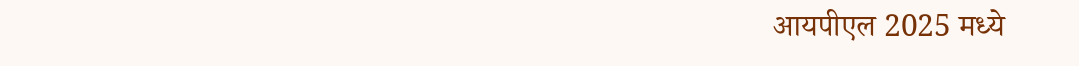आयपीएल 2025 मध्ये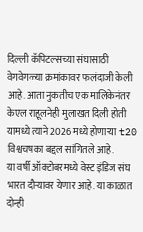दिल्ली कॅपिटल्सच्या संघासाठी वेगवेगळ्या क्रमांकावर फलंदाजी केली आहे. आता नुकतीच एक मालिकेनंतर केएल राहूलनेही मुलाखत दिली होती यामध्ये त्याने 2026 मध्ये होणाऱ्या t20 विश्वचषका बद्दल सांगितले आहे.
या वर्षी ऑक्टोबरमध्ये वेस्ट इंडिज संघ भारत दौऱ्यावर येणार आहे. या काळात दोन्ही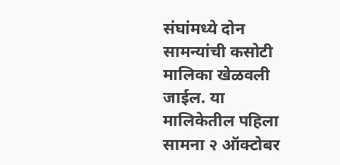संघांमध्ये दोन सामन्यांची कसोटी मालिका खेळवली जाईल. या मालिकेतील पहिला सामना २ ऑक्टोबर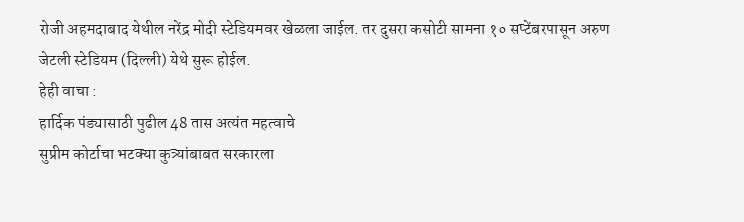रोजी अहमदाबाद येथील नरेंद्र मोदी स्टेडियमवर खेळला जाईल. तर दुसरा कसोटी सामना १० सप्टेंबरपासून अरुण जेटली स्टेडियम (दिल्ली) येथे सुरू होईल.
हेही वाचा :
हार्दिक पंड्यासाठी पुढील 48 तास अत्यंत महत्वाचे
सुप्रीम कोर्टाचा भटक्या कुत्र्यांबाबत सरकारला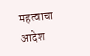महत्वाचा आदेश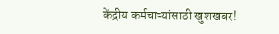केंद्रीय कर्मचाऱ्यांसाठी खुशखबर!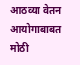आठव्या वेतन आयोगाबाबत मोठी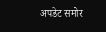अपडेट समोर